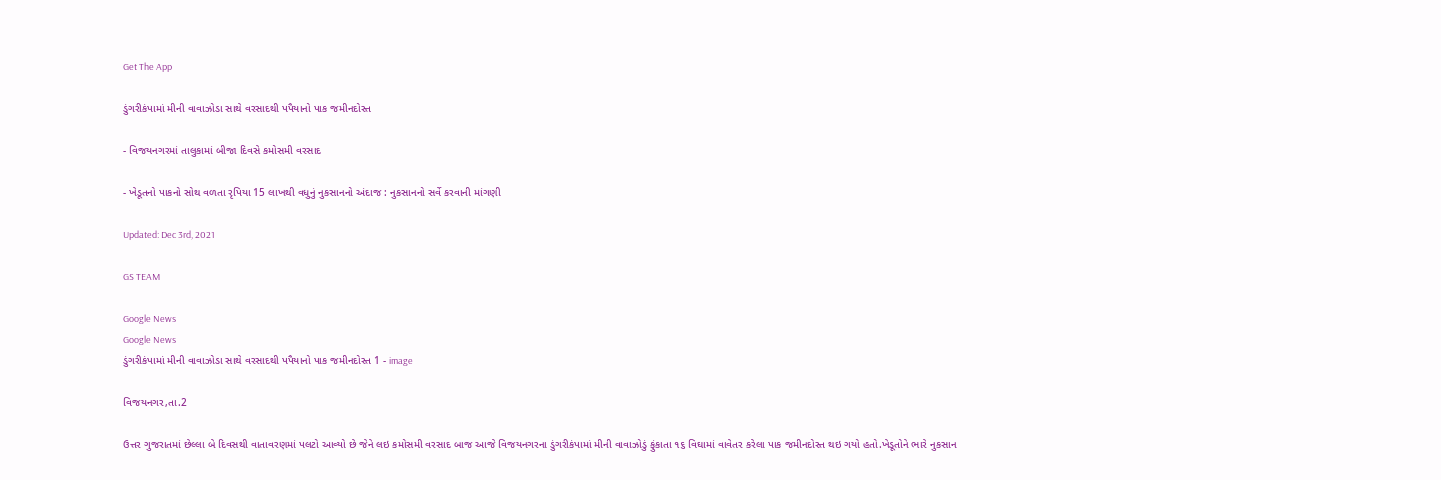Get The App

ડુંગરીકંપામાં મીની વાવાઝોડા સાથે વરસાદથી પપૈયાનો પાક જમીનદોસ્ત

- વિજયનગરમાં તાલુકામાં બીજા દિવસે કમોસમી વરસાદ

- ખેડૂતનો પાકનો સોથ વળતા રૃપિયા 15 લાખથી વધુનું નુકસાનનો અંદાજ : નુકસાનનો સર્વે કરવાની માંગણી

Updated: Dec 3rd, 2021

GS TEAM

Google News
Google News
ડુંગરીકંપામાં મીની વાવાઝોડા સાથે વરસાદથી પપૈયાનો પાક જમીનદોસ્ત 1 - image

વિજયનગર,તા.2

ઉત્તર ગુજરાતમાં છેલ્લા બે દિવસથી વાતાવરણમાં પલટો આવ્યો છે જેને લઇ કમોસમી વરસાદ બાજ આજે વિજયનગરના ડુંગરીકંપામાં મીની વાવાઝોડું ફુંકાતા ૧૬ વિઘામાં વાવેતર કરેલા પાક જમીનદોસ્ત થઇ ગયો હતો.ખેડૂતોને ભારે નુકસાન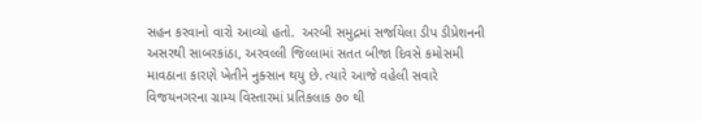સહન કરવાનો વારો આવ્યો હતો.  અરબી સમુદ્રમાં સર્જાયેલા ડીપ ડીપ્રેશનની અસરથી સાબરકાંઠા, અરવલ્લી જિલ્લામાં સતત બીજા દિવસે કમોસમી માવઠાના કારણે ખેતીને નુક્સાન થયુ છે. ત્યારે આજે વહેલી સવારે વિજયનગરના ગ્રામ્ય વિસ્તારમાં પ્રતિકલાક ૭૦ થી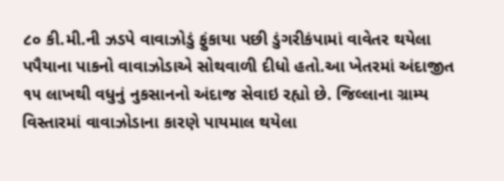૮૦ કી.મી.ની ઝડપે વાવાઝોડું ફુંકાયા પછી ડુંગરીકંપામાં વાવેતર થયેલા પપૈયાના પાકનો વાવાઝોડાએ સોથવાળી દીધો હતો.આ ખેતરમાં અંદાજીત ૧૫ લાખથી વધુનું નુકસાનનો અંદાજ સેવાઇ રહ્યો છે. જિલ્લાના ગ્રામ્ય વિસ્તારમાં વાવાઝોડાના કારણે પાયમાલ થયેલા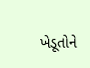ખેડૂતોને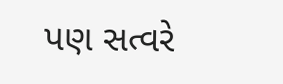પણ સત્વરે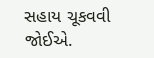સહાય ચૂકવવી જોઈએ.